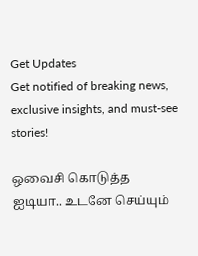Get Updates
Get notified of breaking news, exclusive insights, and must-see stories!

ஒவைசி கொடுத்த ஐடியா.. உடனே செய்யும்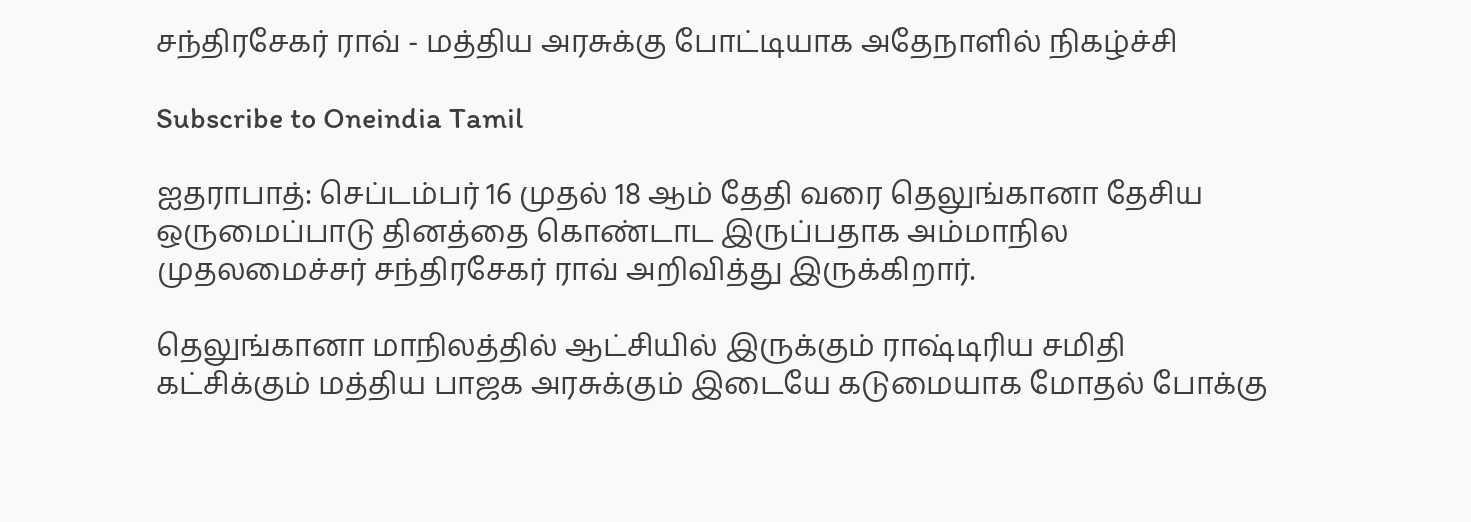சந்திரசேகர் ராவ் - மத்திய அரசுக்கு போட்டியாக அதேநாளில் நிகழ்ச்சி

Subscribe to Oneindia Tamil

ஐதராபாத்: செப்டம்பர் 16 முதல் 18 ஆம் தேதி வரை தெலுங்கானா தேசிய ஒருமைப்பாடு தினத்தை கொண்டாட இருப்பதாக அம்மாநில முதலமைச்சர் சந்திரசேகர் ராவ் அறிவித்து இருக்கிறார்.

தெலுங்கானா மாநிலத்தில் ஆட்சியில் இருக்கும் ராஷ்டிரிய சமிதி கட்சிக்கும் மத்திய பாஜக அரசுக்கும் இடையே கடுமையாக மோதல் போக்கு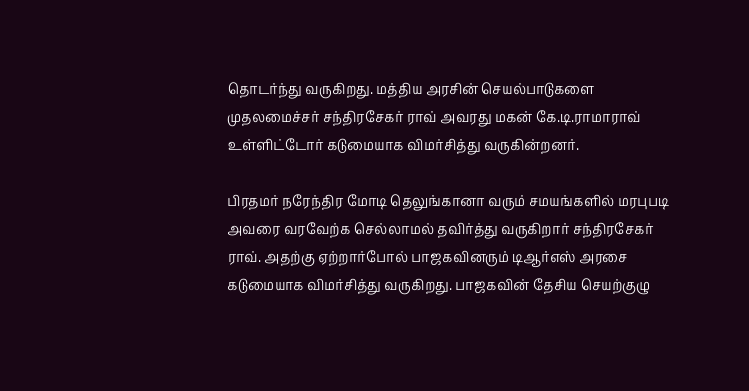தொடர்ந்து வருகிறது. மத்திய அரசின் செயல்பாடுகளை முதலமைச்சர் சந்திரசேகர் ராவ் அவரது மகன் கே.டி.ராமாராவ் உள்ளிட்டோர் கடுமையாக விமர்சித்து வருகின்றனர்.

பிரதமர் நரேந்திர மோடி தெலுங்கானா வரும் சமயங்களில் மரபுபடி அவரை வரவேற்க செல்லாமல் தவிர்த்து வருகிறார் சந்திரசேகர் ராவ். அதற்கு ஏற்றார்போல் பாஜகவினரும் டிஆர்எஸ் அரசை கடுமையாக விமர்சித்து வருகிறது. பாஜகவின் தேசிய செயற்குழு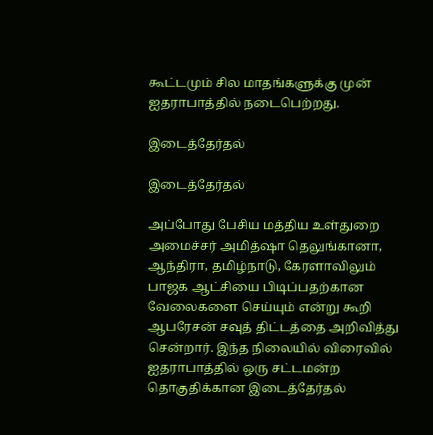கூட்டமும் சில மாதங்களுக்கு முன் ஐதராபாத்தில் நடைபெற்றது.

இடைத்தேர்தல்

இடைத்தேர்தல்

அப்போது பேசிய மத்திய உள்துறை அமைச்சர் அமித்ஷா தெலுங்கானா, ஆந்திரா, தமிழ்நாடு, கேரளாவிலும் பாஜக ஆட்சியை பிடிப்பதற்கான வேலைகளை செய்யும் என்று கூறி ஆபரேசன் சவுத் திட்டத்தை அறிவித்து சென்றார். இந்த நிலையில் விரைவில் ஐதராபாத்தில் ஒரு சட்டமன்ற தொகுதிக்கான இடைத்தேர்தல்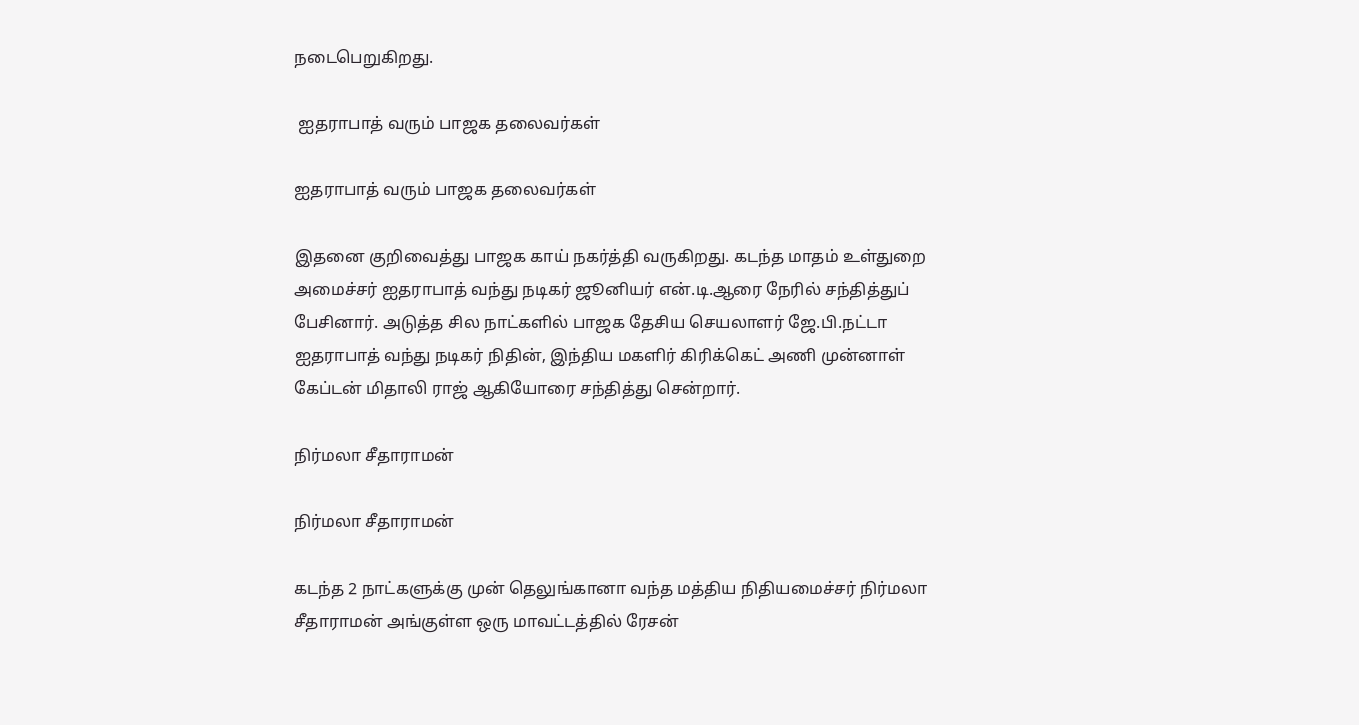நடைபெறுகிறது.

 ஐதராபாத் வரும் பாஜக தலைவர்கள்

ஐதராபாத் வரும் பாஜக தலைவர்கள்

இதனை குறிவைத்து பாஜக காய் நகர்த்தி வருகிறது. கடந்த மாதம் உள்துறை அமைச்சர் ஐதராபாத் வந்து நடிகர் ஜூனியர் என்.டி.ஆரை நேரில் சந்தித்துப் பேசினார். அடுத்த சில நாட்களில் பாஜக தேசிய செயலாளர் ஜே.பி.நட்டா ஐதராபாத் வந்து நடிகர் நிதின், இந்திய மகளிர் கிரிக்கெட் அணி முன்னாள் கேப்டன் மிதாலி ராஜ் ஆகியோரை சந்தித்து சென்றார்.

நிர்மலா சீதாராமன்

நிர்மலா சீதாராமன்

கடந்த 2 நாட்களுக்கு முன் தெலுங்கானா வந்த மத்திய நிதியமைச்சர் நிர்மலா சீதாராமன் அங்குள்ள ஒரு மாவட்டத்தில் ரேசன்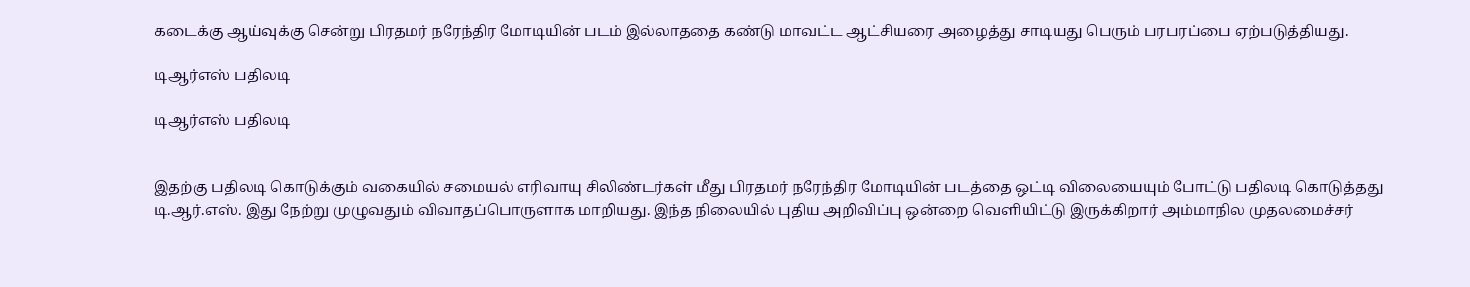கடைக்கு ஆய்வுக்கு சென்று பிரதமர் நரேந்திர மோடியின் படம் இல்லாததை கண்டு மாவட்ட ஆட்சியரை அழைத்து சாடியது பெரும் பரபரப்பை ஏற்படுத்தியது.

டிஆர்எஸ் பதிலடி

டிஆர்எஸ் பதிலடி


இதற்கு பதிலடி கொடுக்கும் வகையில் சமையல் எரிவாயு சிலிண்டர்கள் மீது பிரதமர் நரேந்திர மோடியின் படத்தை ஒட்டி விலையையும் போட்டு பதிலடி கொடுத்தது டி.ஆர்.எஸ். இது நேற்று முழுவதும் விவாதப்பொருளாக மாறியது. இந்த நிலையில் புதிய அறிவிப்பு ஒன்றை வெளியிட்டு இருக்கிறார் அம்மாநில முதலமைச்சர்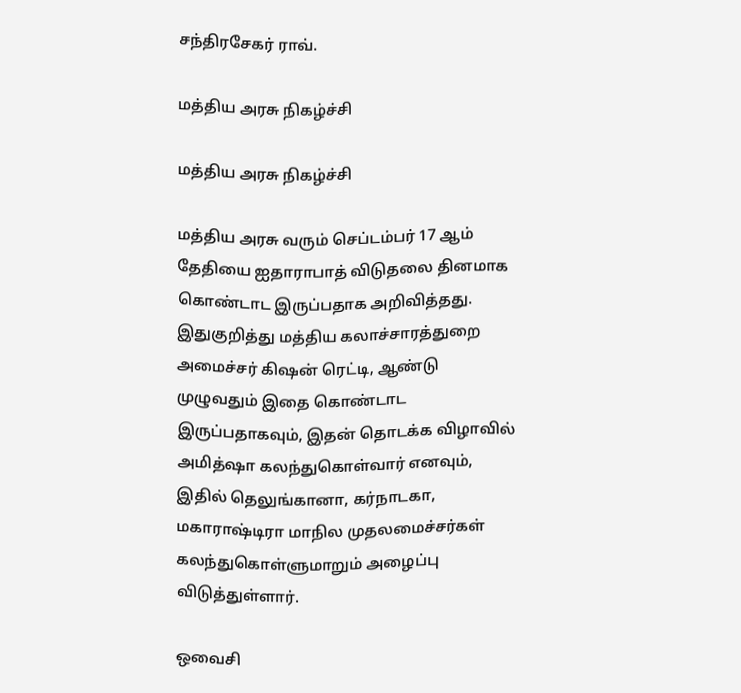சந்திரசேகர் ராவ்.

மத்திய அரசு நிகழ்ச்சி

மத்திய அரசு நிகழ்ச்சி

மத்திய அரசு வரும் செப்டம்பர் 17 ஆம் தேதியை ஐதாராபாத் விடுதலை தினமாக கொண்டாட இருப்பதாக அறிவித்தது. இதுகுறித்து மத்திய கலாச்சாரத்துறை அமைச்சர் கிஷன் ரெட்டி, ஆண்டு முழுவதும் இதை கொண்டாட இருப்பதாகவும், இதன் தொடக்க விழாவில் அமித்ஷா கலந்துகொள்வார் எனவும், இதில் தெலுங்கானா, கர்நாடகா, மகாராஷ்டிரா மாநில முதலமைச்சர்கள் கலந்துகொள்ளுமாறும் அழைப்பு விடுத்துள்ளார்.

ஒவைசி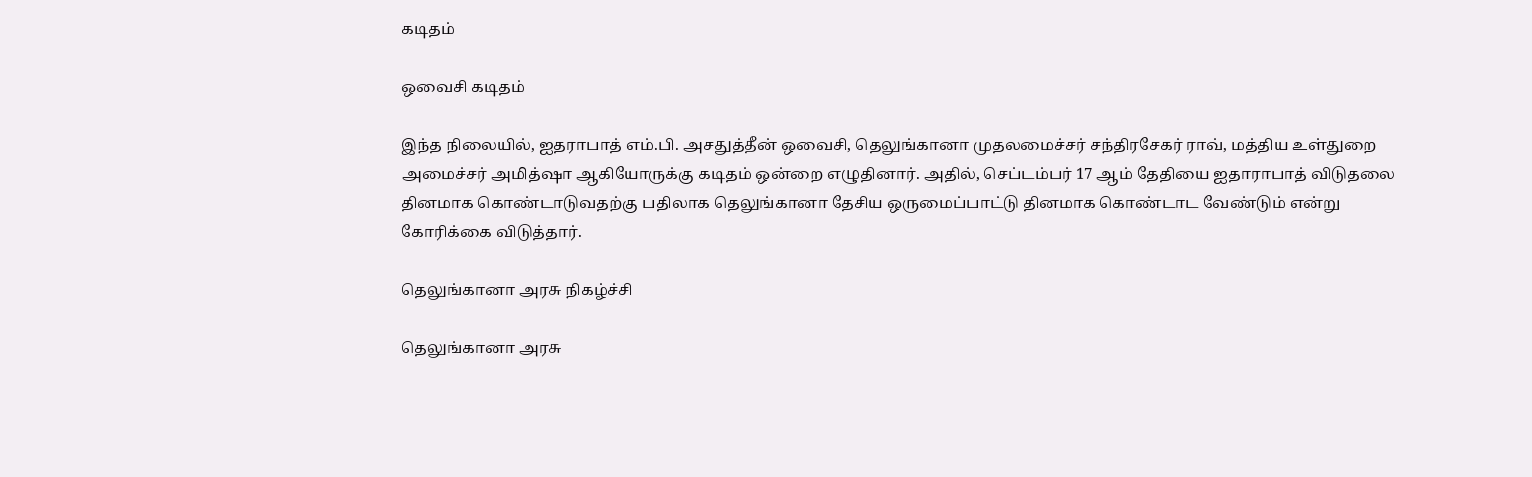கடிதம்

ஒவைசி கடிதம்

இந்த நிலையில், ஐதராபாத் எம்.பி. அசதுத்தீன் ஒவைசி, தெலுங்கானா முதலமைச்சர் சந்திரசேகர் ராவ், மத்திய உள்துறை அமைச்சர் அமித்ஷா ஆகியோருக்கு கடிதம் ஒன்றை எழுதினார். அதில், செப்டம்பர் 17 ஆம் தேதியை ஐதாராபாத் விடுதலை தினமாக கொண்டாடுவதற்கு பதிலாக தெலுங்கானா தேசிய ஒருமைப்பாட்டு தினமாக கொண்டாட வேண்டும் என்று கோரிக்கை விடுத்தார்.

தெலுங்கானா அரசு நிகழ்ச்சி

தெலுங்கானா அரசு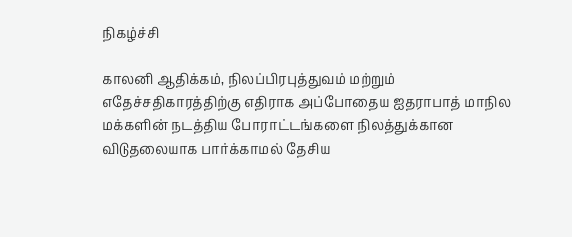நிகழ்ச்சி

காலனி ஆதிக்கம், நிலப்பிரபுத்துவம் மற்றும் எதேச்சதிகாரத்திற்கு எதிராக அப்போதைய ஐதராபாத் மாநில மக்களின் நடத்திய போராட்டங்களை நிலத்துக்கான விடுதலையாக பார்க்காமல் தேசிய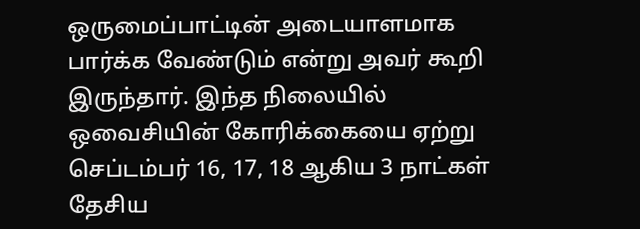ஒருமைப்பாட்டின் அடையாளமாக பார்க்க வேண்டும் என்று அவர் கூறி இருந்தார். இந்த நிலையில் ஒவைசியின் கோரிக்கையை ஏற்று செப்டம்பர் 16, 17, 18 ஆகிய 3 நாட்கள் தேசிய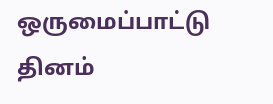ஒருமைப்பாட்டு தினம்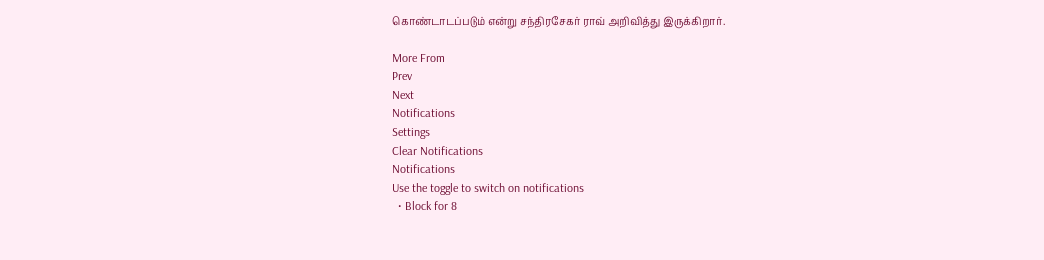கொண்டாடப்படும் என்று சந்திரசேகர் ராவ் அறிவித்து இருக்கிறார்.

More From
Prev
Next
Notifications
Settings
Clear Notifications
Notifications
Use the toggle to switch on notifications
  • Block for 8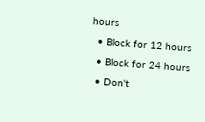hours
  • Block for 12 hours
  • Block for 24 hours
  • Don't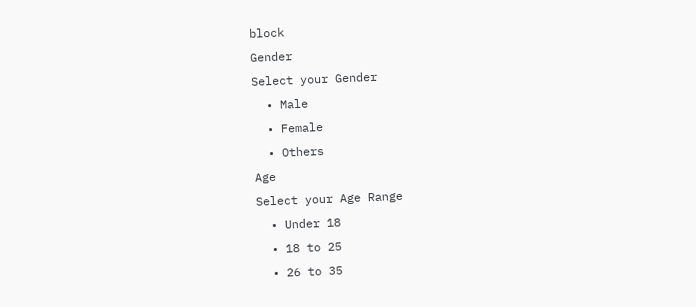block
Gender
Select your Gender
  • Male
  • Female
  • Others
Age
Select your Age Range
  • Under 18
  • 18 to 25
  • 26 to 35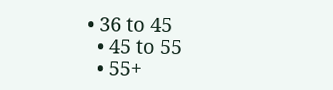• 36 to 45
  • 45 to 55
  • 55+